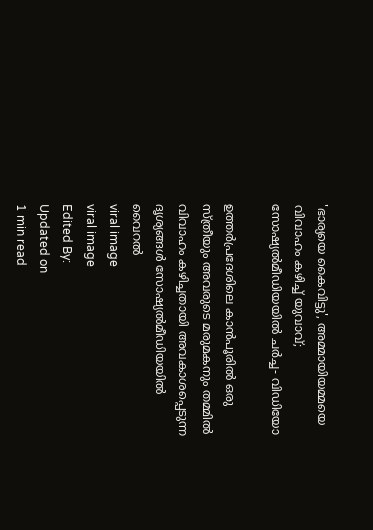'ഭാര്യയെ കൈവിട്ടു', അമ്മായിയമ്മയെ വിവാഹം കഴിച്ച് യുവാവ്; സോഷ്യല്‍മീഡിയയില്‍ ചര്‍ച്ച- വിഡിയോ

ഉത്തര്‍പ്രദേശിലെ കാന്‍പൂരില്‍ ഒരു സ്ത്രീയും അവരുടെ മരുമകനും തമ്മില്‍ വിവാഹം കഴിച്ചതായി അവകാശപ്പെടുന്ന ദൃശ്യങ്ങള്‍ സോഷ്യല്‍മീഡിയയില്‍ വൈറല്‍
viral image
viral image
Edited By:
Updated on
1 min read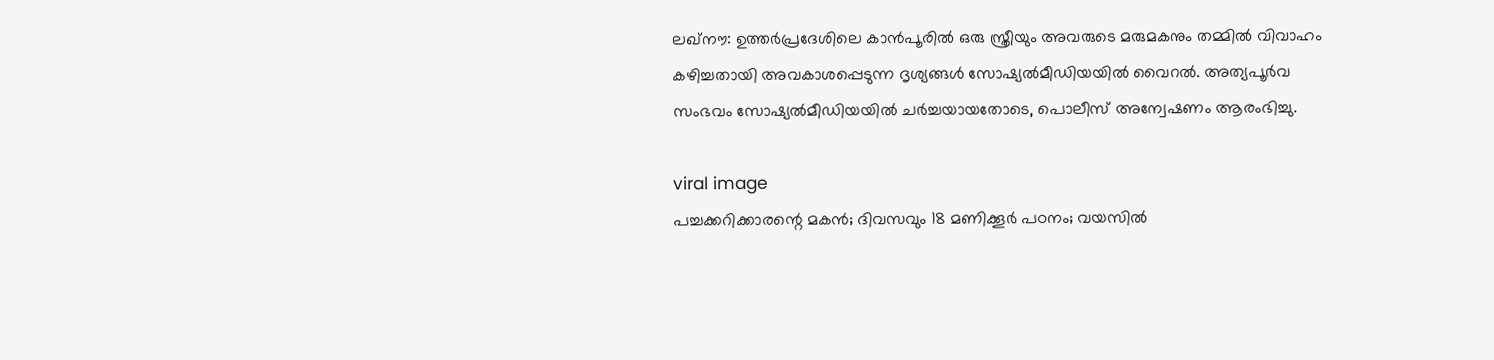ലഖ്‌നൗ: ഉത്തര്‍പ്രദേശിലെ കാന്‍പൂരില്‍ ഒരു സ്ത്രീയും അവരുടെ മരുമകനും തമ്മില്‍ വിവാഹം കഴിച്ചതായി അവകാശപ്പെടുന്ന ദൃശ്യങ്ങള്‍ സോഷ്യല്‍മീഡിയയില്‍ വൈറല്‍. അത്യപൂര്‍വ സംഭവം സോഷ്യല്‍മീഡിയയില്‍ ചര്‍ച്ചയായതോടെ, പൊലീസ് അന്വേഷണം ആരംഭിച്ചു.

viral image
പച്ചക്കറിക്കാരന്റെ മകൻ; ദിവസവും 18 മണിക്കൂര്‍ പഠനം; വയസില്‍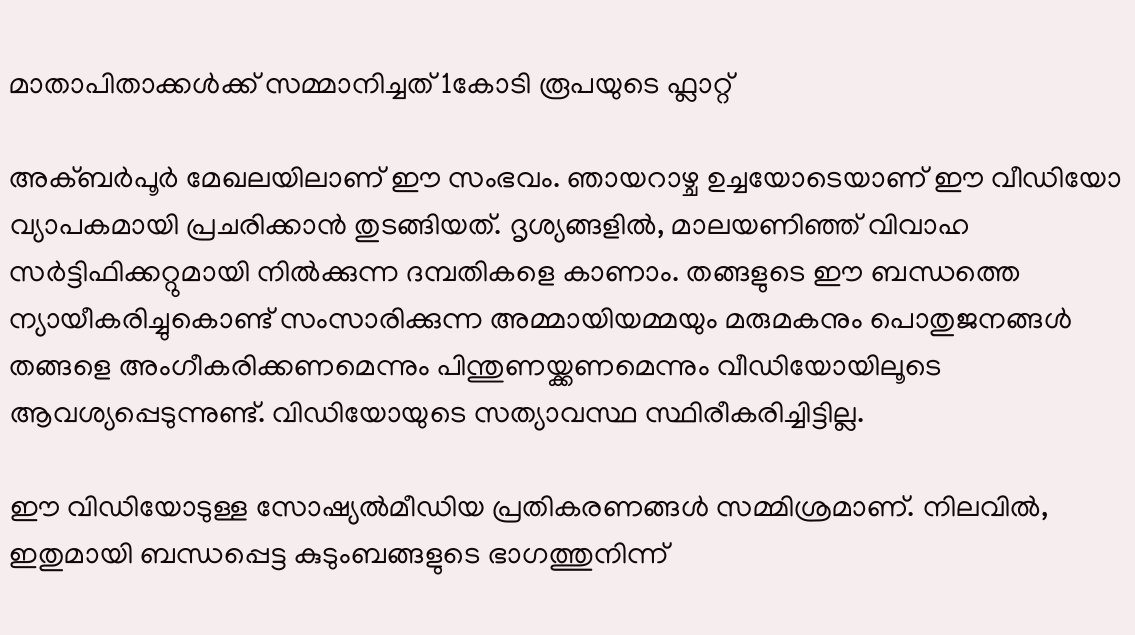മാതാപിതാക്കള്‍ക്ക് സമ്മാനിച്ചത് 1കോടി രൂപയുടെ ഫ്ലാറ്റ്

അക്ബര്‍പൂര്‍ മേഖലയിലാണ് ഈ സംഭവം. ഞായറാഴ്ച ഉച്ചയോടെയാണ് ഈ വീഡിയോ വ്യാപകമായി പ്രചരിക്കാന്‍ തുടങ്ങിയത്. ദൃശ്യങ്ങളില്‍, മാലയണിഞ്ഞ് വിവാഹ സര്‍ട്ടിഫിക്കറ്റുമായി നില്‍ക്കുന്ന ദമ്പതികളെ കാണാം. തങ്ങളുടെ ഈ ബന്ധത്തെ ന്യായീകരിച്ചുകൊണ്ട് സംസാരിക്കുന്ന അമ്മായിയമ്മയും മരുമകനും പൊതുജനങ്ങള്‍ തങ്ങളെ അംഗീകരിക്കണമെന്നും പിന്തുണയ്ക്കണമെന്നും വീഡിയോയിലൂടെ ആവശ്യപ്പെടുന്നുണ്ട്. വിഡിയോയുടെ സത്യാവസ്ഥ സ്ഥിരീകരിച്ചിട്ടില്ല.

ഈ വിഡിയോടുള്ള സോഷ്യല്‍മീഡിയ പ്രതികരണങ്ങള്‍ സമ്മിശ്രമാണ്. നിലവില്‍, ഇതുമായി ബന്ധപ്പെട്ട കുടുംബങ്ങളുടെ ഭാഗത്തുനിന്ന്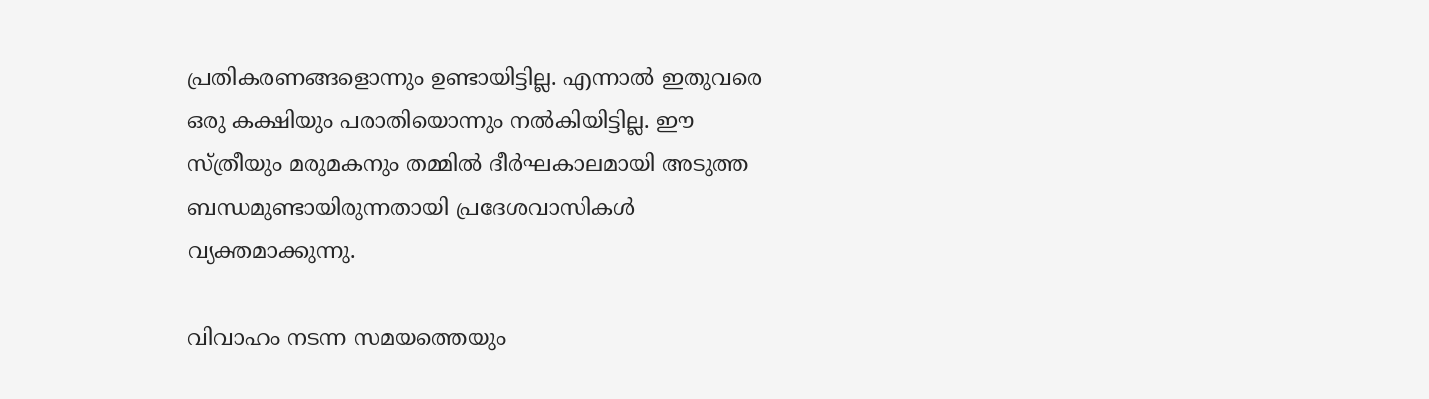പ്രതികരണങ്ങളൊന്നും ഉണ്ടായിട്ടില്ല. എന്നാല്‍ ഇതുവരെ ഒരു കക്ഷിയും പരാതിയൊന്നും നല്‍കിയിട്ടില്ല. ഈ സ്ത്രീയും മരുമകനും തമ്മില്‍ ദീര്‍ഘകാലമായി അടുത്ത ബന്ധമുണ്ടായിരുന്നതായി പ്രദേശവാസികള്‍ വ്യക്തമാക്കുന്നു.

വിവാഹം നടന്ന സമയത്തെയും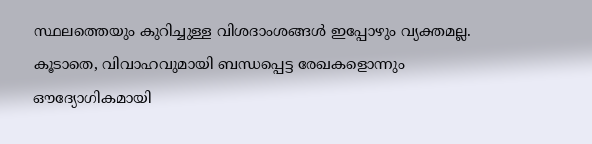സ്ഥലത്തെയും കുറിച്ചുള്ള വിശദാംശങ്ങള്‍ ഇപ്പോഴും വ്യക്തമല്ല. കൂടാതെ, വിവാഹവുമായി ബന്ധപ്പെട്ട രേഖകളൊന്നും ഔദ്യോഗികമായി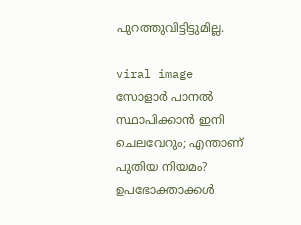പുറത്തുവിട്ടിട്ടുമില്ല.

viral image
സോളാർ പാനൽ സ്ഥാപിക്കാൻ ഇനി ചെലവേറും; എന്താണ് പുതിയ നിയമം? ഉപഭോക്താക്കൾ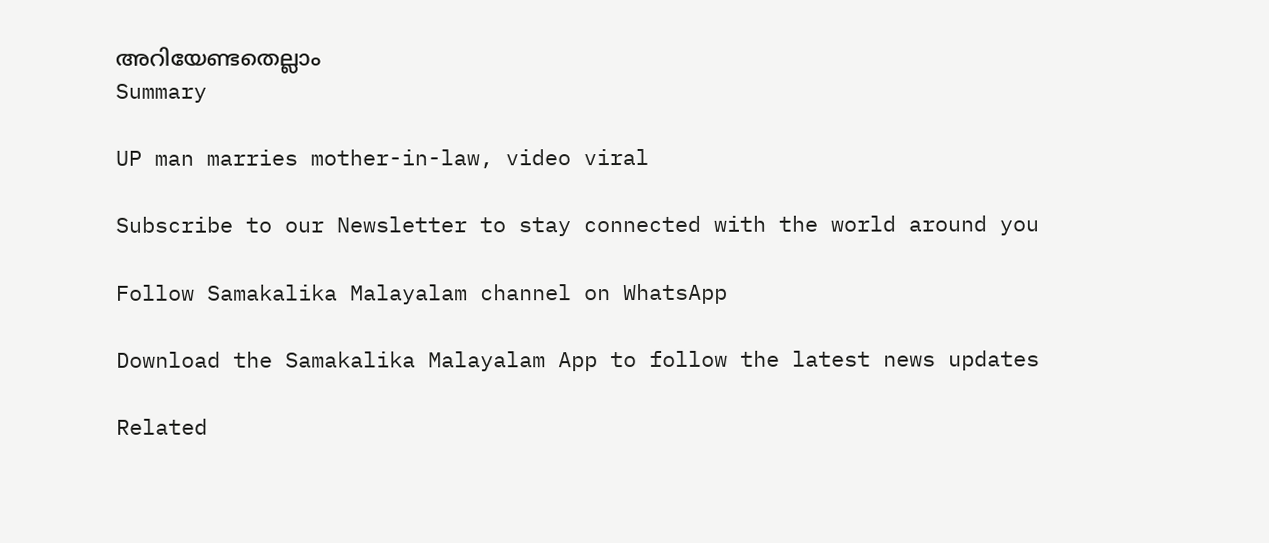അറിയേണ്ടതെല്ലാം
Summary

UP man marries mother-in-law, video viral

Subscribe to our Newsletter to stay connected with the world around you

Follow Samakalika Malayalam channel on WhatsApp

Download the Samakalika Malayalam App to follow the latest news updates

Related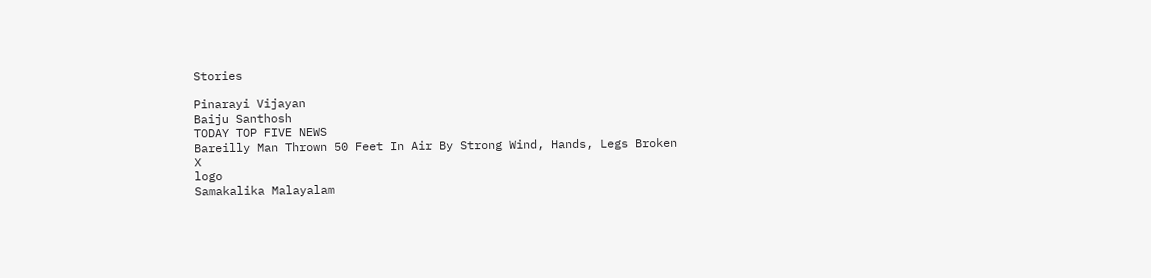Stories

Pinarayi Vijayan
Baiju Santhosh
TODAY TOP FIVE NEWS
Bareilly Man Thrown 50 Feet In Air By Strong Wind, Hands, Legs Broken
X
logo
Samakalika Malayalam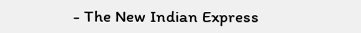- The New Indian Express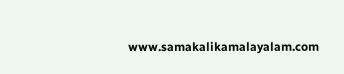www.samakalikamalayalam.com